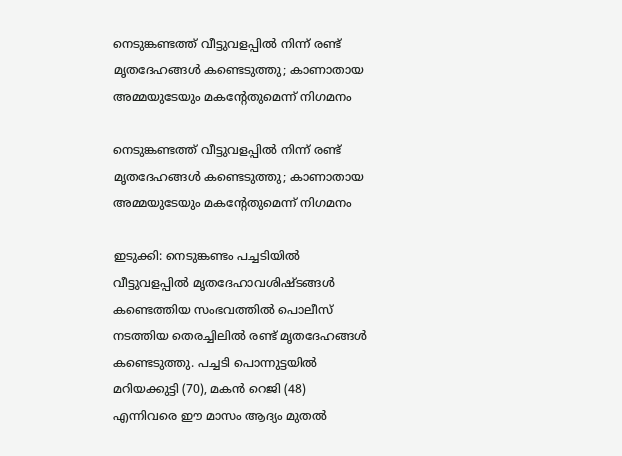നെടുങ്കണ്ടത്ത് വീട്ടുവളപ്പിൽ നിന്ന് രണ്ട് മൃതദേഹങ്ങൾ കണ്ടെടുത്തു; കാണാതായ അമ്മയുടേയും മകന്റേതുമെന്ന് നിഗമനം

നെടുങ്കണ്ടത്ത് വീട്ടുവളപ്പിൽ നിന്ന് രണ്ട് മൃതദേഹങ്ങൾ കണ്ടെടുത്തു; കാണാതായ അമ്മയുടേയും മകന്റേതുമെന്ന് നിഗമനം

ഇടുക്കി: നെടുങ്കണ്ടം പച്ചടിയില്‍ വീട്ടുവളപ്പില്‍ മൃതദേഹാവശിഷ്ടങ്ങള്‍ കണ്ടെത്തിയ സംഭവത്തില്‍ പൊലീസ് നടത്തിയ തെരച്ചിലില്‍ രണ്ട് മൃതദേഹങ്ങള്‍ കണ്ടെടുത്തു. പച്ചടി പൊന്നുട്ടയില്‍ മറിയക്കുട്ടി (70), മകന്‍ റെജി (48) എന്നിവരെ ഈ മാസം ആദ്യം മുതല്‍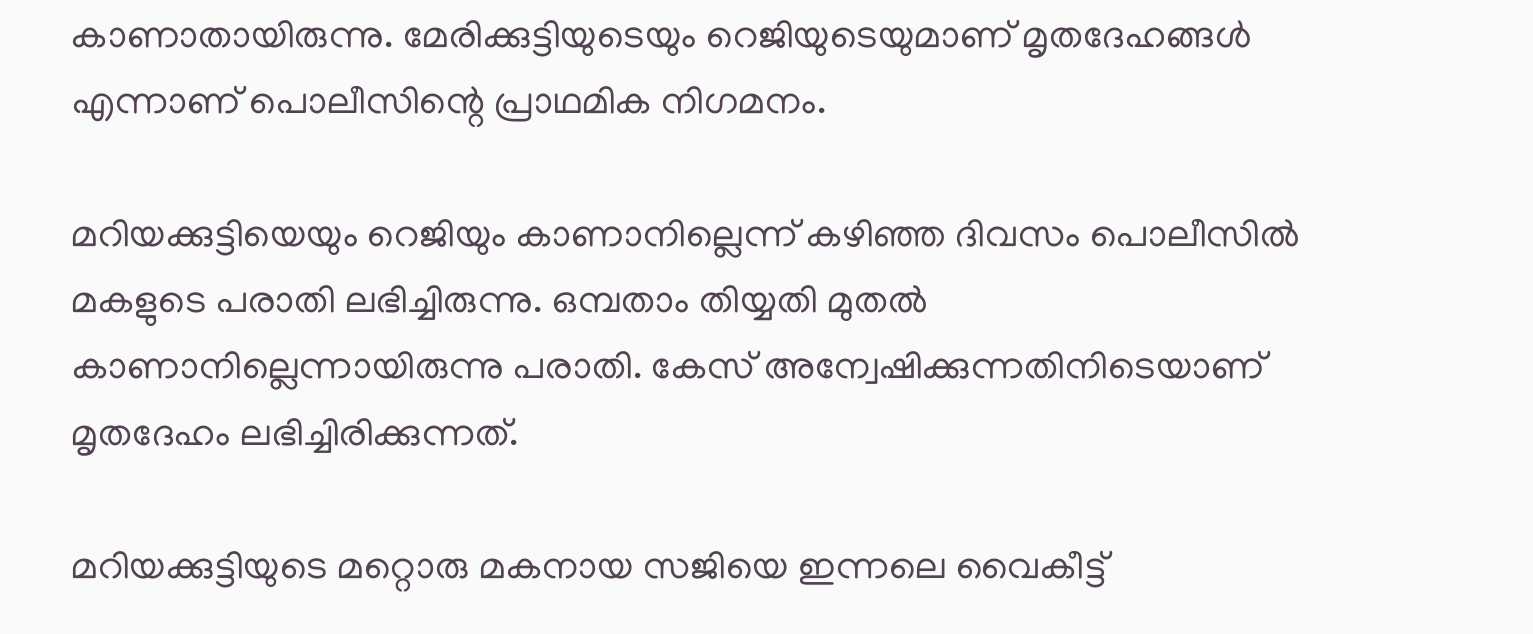കാണാതായിരുന്നു. മേരിക്കുട്ടിയുടെയും റെജിയുടെയുമാണ് മൃതദേഹങ്ങള്‍ എന്നാണ് പൊലീസിന്റെ പ്രാഥമിക നിഗമനം.

മറിയക്കുട്ടിയെയും റെജിയും കാണാനില്ലെന്ന് കഴിഞ്ഞ ദിവസം പൊലീസില്‍ മകളുടെ പരാതി ലഭിച്ചിരുന്നു. ഒമ്പതാം തിയ്യതി മുതല്‍ കാണാനില്ലെന്നായിരുന്നു പരാതി. കേസ് അന്വേഷിക്കുന്നതിനിടെയാണ് മൃതദേഹം ലഭിച്ചിരിക്കുന്നത്.

മറിയക്കുട്ടിയുടെ മറ്റൊരു മകനായ സജിയെ ഇന്നലെ വൈകീട്ട്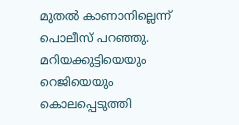മുതല്‍ കാണാനില്ലെന്ന് പൊലീസ് പറഞ്ഞു. മറിയക്കുട്ടിയെയും റെജിയെയും കൊലപ്പെടുത്തി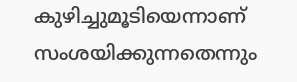കുഴിച്ചുമൂടിയെന്നാണ് സംശയിക്കുന്നതെന്നും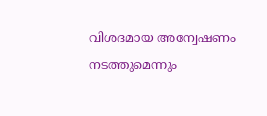വിശദമായ അന്വേഷണം നടത്തുമെന്നും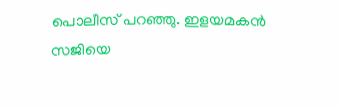പൊലീസ് പറഞ്ഞു. ഇളയമകന്‍ സജിയെ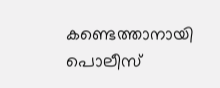കണ്ടെത്താനായി പൊലീസ്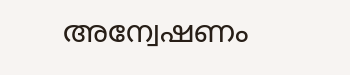അന്വേഷണം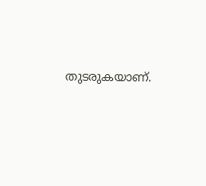തുടരുകയാണ്.